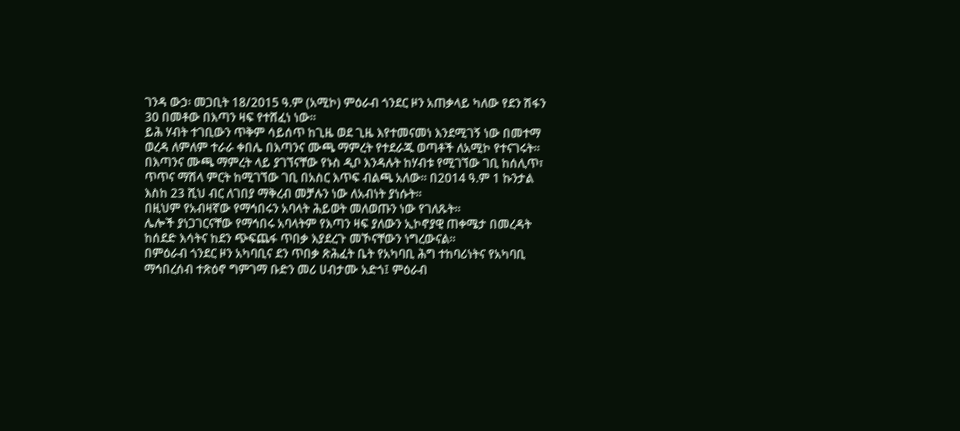ገንዳ ውኃ፡ መጋቢት 18/2015 ዓ.ም (አሚኮ) ምዕራብ ጎንደር ዞን አጠቃላይ ካለው የደን ሽፋን 30 በመቶው በእጣን ዛፍ የተሸፈነ ነው።
ይሕ ሃብት ተገቢውን ጥቅም ሳይሰጥ ከጊዜ ወደ ጊዜ እየተመናመነ እንደሚገኝ ነው በመተማ ወረዳ ለምለም ተራራ ቀበሌ በእጣንና ሙጫ ማምረት የተደራጁ ወጣቶች ለአሚኮ የተናገሩት።
በእጣንና ሙጫ ማምረት ላይ ያገኘናቸው የኑስ ዲቦ እንዳሉት ከሃብቱ የሚገኘው ገቢ ከሰሊጥ፣ ጥጥና ማሽላ ምርት ከሚገኘው ገቢ በአስር እጥፍ ብልጫ አለው። በ2014 ዓ.ም 1 ኩንታል እስከ 23 ሺህ ብር ለገበያ ማቅረብ መቻሉን ነው ለአብነት ያነሱት።
በዚህም የአብዛኛው የማኅበሩን አባላት ሕይወት መለወጡን ነው የገለጹት።
ሌሎች ያነጋገርናቸው የማኅበሩ አባላትም የእጣን ዛፍ ያለውን ኢኮኖያዊ ጠቀሜታ በመረዳት ከሰደድ እሳትና ከደን ጭፍጨፋ ጥበቃ እያደረጉ መኾናቸውን ነግረውናል።
በምዕራብ ጎንደር ዞን አካባቢና ደን ጥበቃ ጽሕፈት ቤት የአካባቢ ሕግ ተከባሪነትና የአካባቢ ማኅበረሰብ ተጽዕኖ ግምገማ ቡድን መሪ ሀብታሙ አድጎ፤ ምዕራብ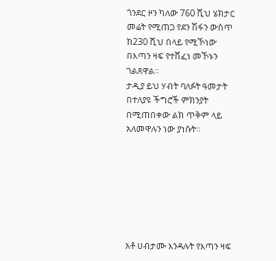ጎንደር ዞን ካለው 760 ሺህ ሄክታር መሬት የሚጠጋ የደን ሽፋን ውስጥ ከ230 ሺህ በላይ የሚኾነው በእጣን ዛፍ የተሸፈነ መኾኑን ገልጸዋል።
ታዲያ ይህ ሃብት ባለፉት ዓመታት በተለያዩ ችግሮች ምክንያት በሚጠበቀው ልክ ጥቅም ላይ አለመዋሉን ነው ያነሱት።







አቶ ሀብታሙ እንዳሉት የእጣን ዛፍ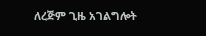ለረጅም ጊዜ አገልግሎት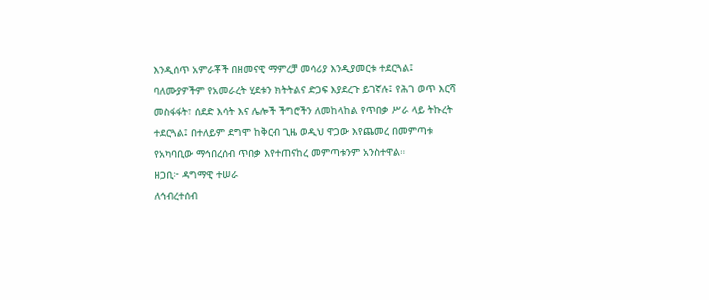እንዲሰጥ አምራቾች በዘመናዊ ማምረቻ መሳሪያ እንዲያመርቱ ተደርጓል፤ ባለሙያዎችም የአመራረት ሂደቱን ክትትልና ድጋፍ እያደረጉ ይገኛሉ፤ የሕገ ወጥ እርሻ መስፋፋት፣ ሰደድ እሳት እና ሌሎች ችግሮችን ለመከላከል የጥበቃ ሥራ ላይ ትኩረት ተደርጓል፤ በተለይም ደግሞ ከቅርብ ጊዜ ወዲህ ዋጋው እየጨመረ በመምጣቱ የአካባቢው ማኅበረሰብ ጥበቃ እየተጠናከረ መምጣቱንም አንስተዋል።
ዘጋቢ፦ ዳግማዊ ተሠራ
ለኅብረተሰብ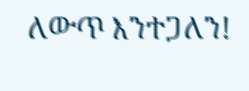ለውጥ እንተጋለን!